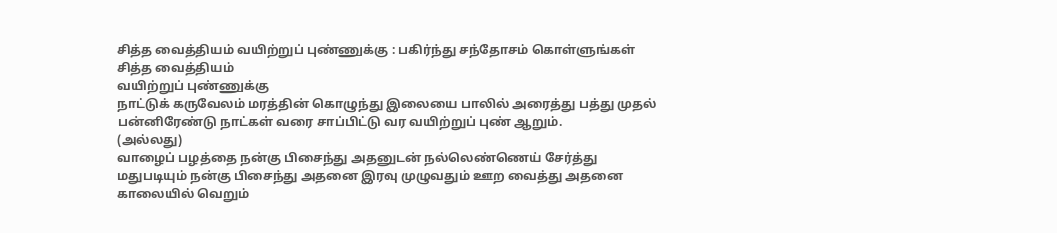சித்த வைத்தியம் வயிற்றுப் புண்ணுக்கு : பகிர்ந்து சந்தோசம் கொள்ளுங்கள்
சித்த வைத்தியம்
வயிற்றுப் புண்ணுக்கு
நாட்டுக் கருவேலம் மரத்தின் கொழுந்து இலையை பாலில் அரைத்து பத்து முதல் பன்னிரேண்டு நாட்கள் வரை சாப்பிட்டு வர வயிற்றுப் புண் ஆறும்.
(அல்லது)
வாழைப் பழத்தை நன்கு பிசைந்து அதனுடன் நல்லெண்ணெய் சேர்த்து மதுபடியும் நன்கு பிசைந்து அதனை இரவு முழுவதும் ஊற வைத்து அதனை காலையில் வெறும்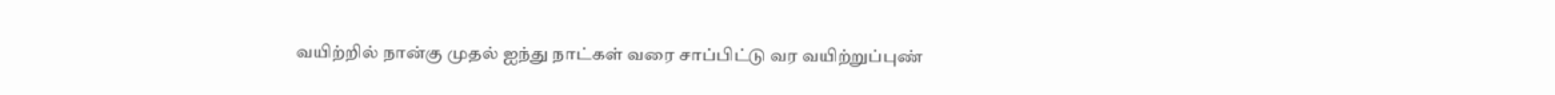வயிற்றில் நான்கு முதல் ஐந்து நாட்கள் வரை சாப்பிட்டு வர வயிற்றுப்புண்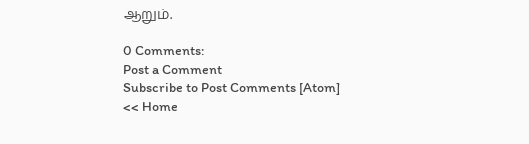ஆறும்.

0 Comments:
Post a Comment
Subscribe to Post Comments [Atom]
<< Home